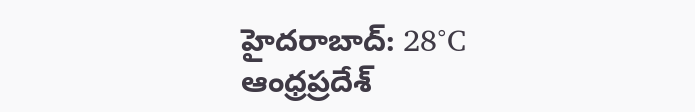హైదరాబాద్: 28°C
ఆంధ్రప్రదేశ్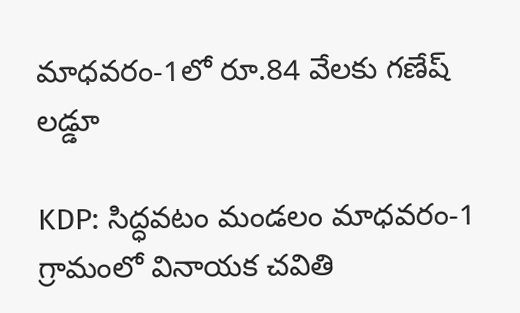మాధవరం-1లో రూ.84 వేలకు గణేష్ లడ్డూ

KDP: సిద్ధవటం మండలం మాధవరం-1 గ్రామంలో వినాయక చవితి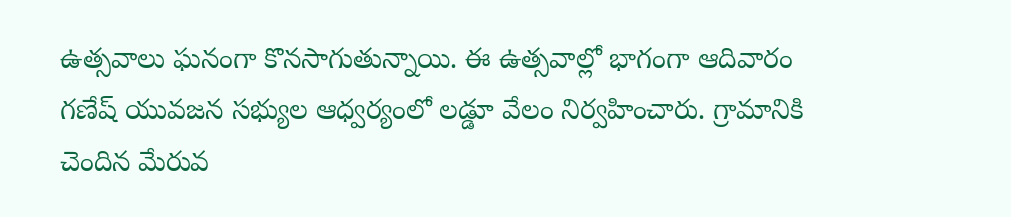ఉత్సవాలు ఘనంగా కొనసాగుతున్నాయి. ఈ ఉత్సవాల్లో భాగంగా ఆదివారం గణేష్ యువజన సభ్యుల ఆధ్వర్యంలో లడ్డూ వేలం నిర్వహించారు. గ్రామానికి చెందిన మేరువ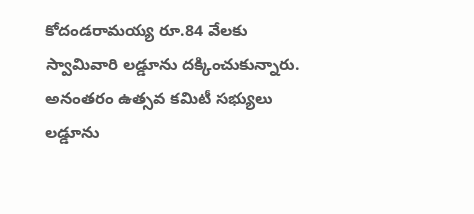కోదండరామయ్య రూ.84 వేలకు స్వామివారి లడ్డూను దక్కించుకున్నారు. అనంతరం ఉత్సవ కమిటీ సభ్యులు లడ్డూను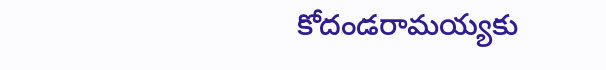కోదండరామయ్యకు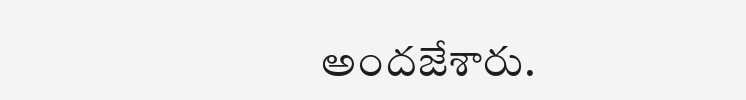అందజేశారు.